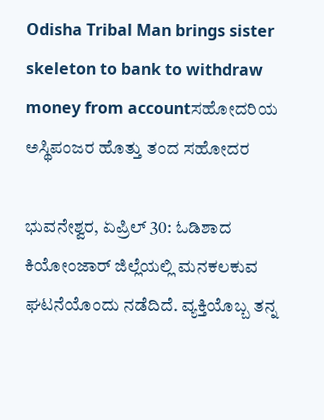Odisha Tribal Man brings sister skeleton to bank to withdraw money from accountಸಹೋದರಿಯ ಅಸ್ಥಿಪಂಜರ ಹೊತ್ತು ತಂದ ಸಹೋದರ

ಭುವನೇಶ್ವರ, ಏಪ್ರಿಲ್‌ 30: ಓಡಿಶಾದ ಕಿಯೋಂಜಾರ್‌ ಜಿಲ್ಲೆಯಲ್ಲಿ ಮನಕಲಕುವ ಘಟನೆಯೊಂದು ನಡೆದಿದೆ. ವ್ಯಕ್ತಿಯೊಬ್ಬ ತನ್ನ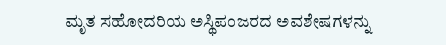ಮೃತ ಸಹೋದರಿಯ ಅಸ್ಥಿಪಂಜರದ ಅವಶೇಷಗಳನ್ನು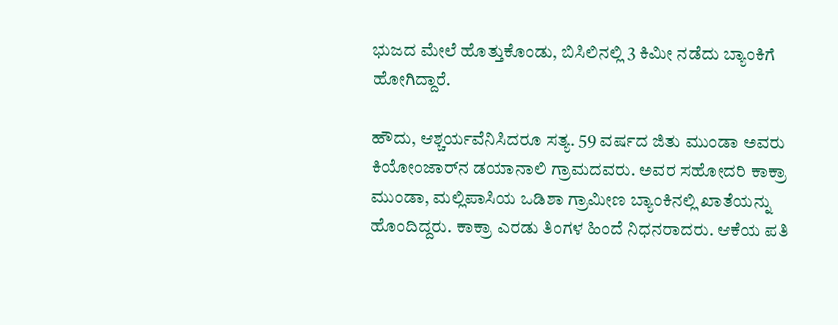ಭುಜದ ಮೇಲೆ ಹೊತ್ತುಕೊಂಡು, ಬಿಸಿಲಿನಲ್ಲಿ 3 ಕಿಮೀ ನಡೆದು ಬ್ಯಾಂಕಿಗೆ ಹೋಗಿದ್ದಾರೆ.

ಹೌದು, ಆಶ್ಚರ್ಯವೆನಿಸಿದರೂ ಸತ್ಯ. 59 ವರ್ಷದ ಜಿತು ಮುಂಡಾ ಅವರು ಕಿಯೋಂಜಾರ್‌ನ ಡಯಾನಾಲಿ ಗ್ರಾಮದವರು. ಅವರ ಸಹೋದರಿ ಕಾಕ್ರಾ ಮುಂಡಾ, ಮಲ್ಲಿಪಾಸಿಯ ಒಡಿಶಾ ಗ್ರಾಮೀಣ ಬ್ಯಾಂಕಿನಲ್ಲಿ ಖಾತೆಯನ್ನು ಹೊಂದಿದ್ದರು. ಕಾಕ್ರಾ ಎರಡು ತಿಂಗಳ ಹಿಂದೆ ನಿಧನರಾದರು. ಆಕೆಯ ಪತಿ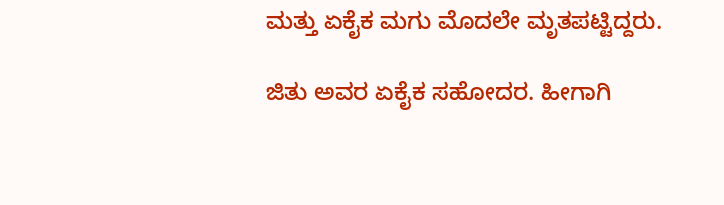ಮತ್ತು ಏಕೈಕ ಮಗು ಮೊದಲೇ ಮೃತಪಟ್ಟಿದ್ದರು.

ಜಿತು ಅವರ ಏಕೈಕ ಸಹೋದರ. ಹೀಗಾಗಿ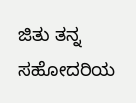ಜಿತು ತನ್ನ ಸಹೋದರಿಯ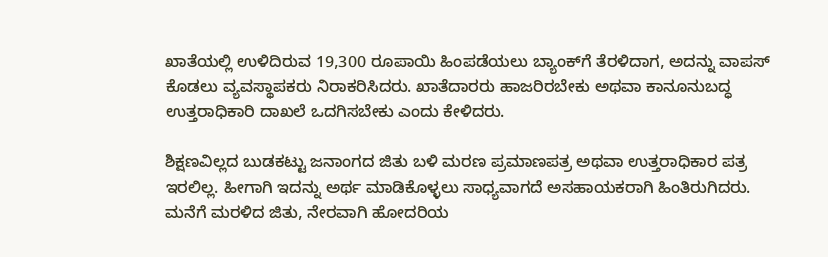ಖಾತೆಯಲ್ಲಿ ಉಳಿದಿರುವ 19,300 ರೂಪಾಯಿ ಹಿಂಪಡೆಯಲು ಬ್ಯಾಂಕ್‌ಗೆ ತೆರಳಿದಾಗ, ಅದನ್ನು ವಾಪಸ್‌ ಕೊಡಲು ವ್ಯವಸ್ಥಾಪಕರು ನಿರಾಕರಿಸಿದರು. ಖಾತೆದಾರರು ಹಾಜರಿರಬೇಕು ಅಥವಾ ಕಾನೂನುಬದ್ಧ ಉತ್ತರಾಧಿಕಾರಿ ದಾಖಲೆ ಒದಗಿಸಬೇಕು ಎಂದು ಕೇಳಿದರು.

ಶಿಕ್ಷಣವಿಲ್ಲದ ಬುಡಕಟ್ಟು ಜನಾಂಗದ ಜಿತು ಬಳಿ ಮರಣ ಪ್ರಮಾಣಪತ್ರ ಅಥವಾ ಉತ್ತರಾಧಿಕಾರ ಪತ್ರ ಇರಲಿಲ್ಲ. ಹೀಗಾಗಿ ಇದನ್ನು ಅರ್ಥ ಮಾಡಿಕೊಳ್ಳಲು ಸಾಧ್ಯವಾಗದೆ ಅಸಹಾಯಕರಾಗಿ ಹಿಂತಿರುಗಿದರು. ಮನೆಗೆ ಮರಳಿದ ಜಿತು, ನೇರವಾಗಿ ಹೋದರಿಯ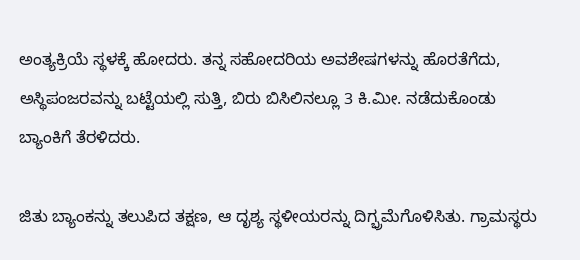ಅಂತ್ಯಕ್ರಿಯೆ ಸ್ಥಳಕ್ಕೆ ಹೋದರು. ತನ್ನ ಸಹೋದರಿಯ ಅವಶೇಷಗಳನ್ನು ಹೊರತೆಗೆದು, ಅಸ್ಥಿಪಂಜರವನ್ನು ಬಟ್ಟೆಯಲ್ಲಿ ಸುತ್ತಿ, ಬಿರು ಬಿಸಿಲಿನಲ್ಲೂ 3 ಕಿ.ಮೀ. ನಡೆದುಕೊಂಡು ಬ್ಯಾಂಕಿಗೆ ತೆರಳಿದರು.

ಜಿತು ಬ್ಯಾಂಕನ್ನು ತಲುಪಿದ ತಕ್ಷಣ, ಆ ದೃಶ್ಯ ಸ್ಥಳೀಯರನ್ನು ದಿಗ್ಭ್ರಮೆಗೊಳಿಸಿತು. ಗ್ರಾಮಸ್ಥರು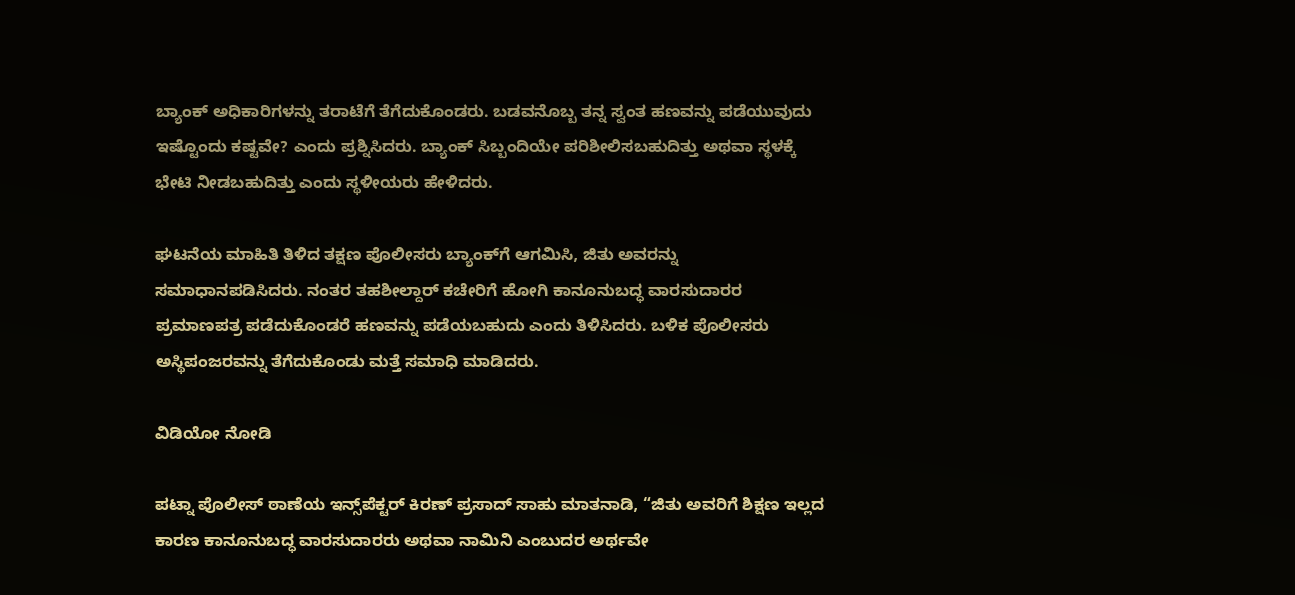ಬ್ಯಾಂಕ್‌ ಅಧಿಕಾರಿಗಳನ್ನು ತರಾಟೆಗೆ ತೆಗೆದುಕೊಂಡರು. ಬಡವನೊಬ್ಬ ತನ್ನ ಸ್ವಂತ ಹಣವನ್ನು ಪಡೆಯುವುದು ಇಷ್ಟೊಂದು ಕಷ್ಟವೇ? ಎಂದು ಪ್ರಶ್ನಿಸಿದರು. ಬ್ಯಾಂಕ್ ಸಿಬ್ಬಂದಿಯೇ ಪರಿಶೀಲಿಸಬಹುದಿತ್ತು ಅಥವಾ ಸ್ಥಳಕ್ಕೆ ಭೇಟಿ ನೀಡಬಹುದಿತ್ತು ಎಂದು ಸ್ಥಳೀಯರು ಹೇಳಿದರು.

ಘಟನೆಯ ಮಾಹಿತಿ ತಿಳಿದ ತಕ್ಷಣ ಪೊಲೀಸರು ಬ್ಯಾಂಕ್‌ಗೆ ಆಗಮಿಸಿ, ಜಿತು ಅವರನ್ನು ಸಮಾಧಾನಪಡಿಸಿದರು. ನಂತರ ತಹಶೀಲ್ದಾರ್ ಕಚೇರಿಗೆ ಹೋಗಿ ಕಾನೂನುಬದ್ಧ ವಾರಸುದಾರರ ಪ್ರಮಾಣಪತ್ರ ಪಡೆದುಕೊಂಡರೆ ಹಣವನ್ನು ಪಡೆಯಬಹುದು ಎಂದು ತಿಳಿಸಿದರು. ಬಳಿಕ ಪೊಲೀಸರು ಅಸ್ಥಿಪಂಜರವನ್ನು ತೆಗೆದುಕೊಂಡು ಮತ್ತೆ ಸಮಾಧಿ ಮಾಡಿದರು.

ವಿಡಿಯೋ ನೋಡಿ

ಪಟ್ನಾ ಪೊಲೀಸ್ ಠಾಣೆಯ ಇನ್ಸ್‌ಪೆಕ್ಟರ್ ಕಿರಣ್ ಪ್ರಸಾದ್ ಸಾಹು ಮಾತನಾಡಿ, “ಜಿತು ಅವರಿಗೆ ಶಿಕ್ಷಣ ಇಲ್ಲದ ಕಾರಣ ಕಾನೂನುಬದ್ಧ ವಾರಸುದಾರರು ಅಥವಾ ನಾಮಿನಿ ಎಂಬುದರ ಅರ್ಥವೇ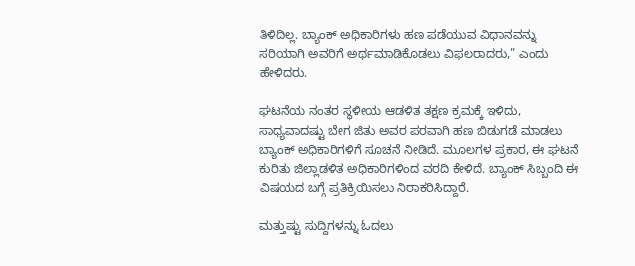ತಿಳಿದಿಲ್ಲ. ಬ್ಯಾಂಕ್ ಅಧಿಕಾರಿಗಳು ಹಣ ಪಡೆಯುವ ವಿಧಾನವನ್ನು ಸರಿಯಾಗಿ ಅವರಿಗೆ ಅರ್ಥಮಾಡಿಕೊಡಲು ವಿಫಲರಾದರು,” ಎಂದು ಹೇಳಿದರು.

ಘಟನೆಯ ನಂತರ ಸ್ಥಳೀಯ ಆಡಳಿತ ತಕ್ಷಣ ಕ್ರಮಕ್ಕೆ ಇಳಿದು, ಸಾಧ್ಯವಾದಷ್ಟು ಬೇಗ ಜಿತು ಅವರ ಪರವಾಗಿ ಹಣ ಬಿಡುಗಡೆ ಮಾಡಲು ಬ್ಯಾಂಕ್ ಅಧಿಕಾರಿಗಳಿಗೆ ಸೂಚನೆ ನೀಡಿದೆ. ಮೂಲಗಳ ಪ್ರಕಾರ, ಈ ಘಟನೆ ಕುರಿತು ಜಿಲ್ಲಾಡಳಿತ ಅಧಿಕಾರಿಗಳಿಂದ ವರದಿ ಕೇಳಿದೆ. ಬ್ಯಾಂಕ್ ಸಿಬ್ಬಂದಿ ಈ ವಿಷಯದ ಬಗ್ಗೆ ಪ್ರತಿಕ್ರಿಯಿಸಲು ನಿರಾಕರಿಸಿದ್ದಾರೆ.

ಮತ್ತುಷ್ಟು ಸುದ್ದಿಗಳನ್ನು ಓದಲು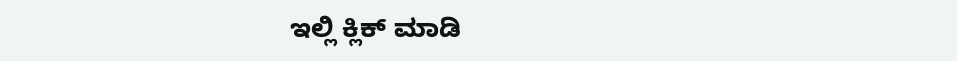ಇಲ್ಲಿ ಕ್ಲಿಕ್‌ ಮಾಡಿ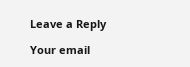Leave a Reply

Your email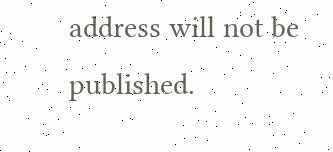address will not be published.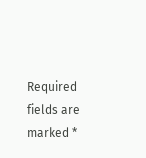Required fields are marked *